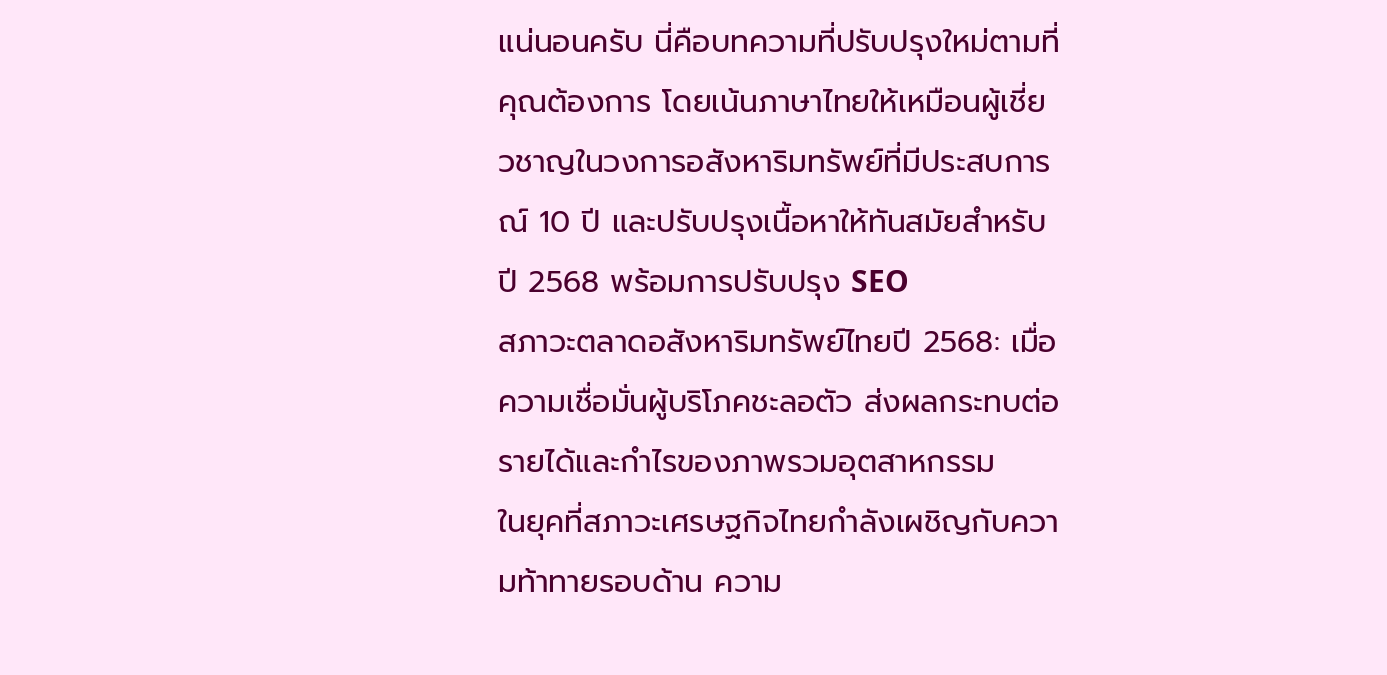แน่นอนครับ นี่คือบทความที่ปรับปรุงใหม่ตามที่คุณต้องการ โดยเน้นภาษาไทยให้เหมือนผู้เชี่ยวชาญในวงการอสังหาริมทรัพย์ที่มีประสบการณ์ 10 ปี และปรับปรุงเนื้อหาให้ทันสมัยสำหรับปี 2568 พร้อมการปรับปรุง SEO
สภาวะตลาดอสังหาริมทรัพย์ไทยปี 2568: เมื่อความเชื่อมั่นผู้บริโภคชะลอตัว ส่งผลกระทบต่อรายได้และกำไรของภาพรวมอุตสาหกรรม
ในยุคที่สภาวะเศรษฐกิจไทยกำลังเผชิญกับความท้าทายรอบด้าน ความ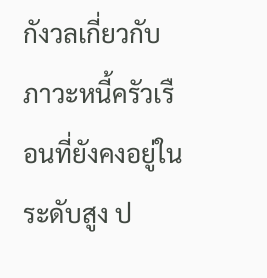กังวลเกี่ยวกับภาวะหนี้ครัวเรือนที่ยังคงอยู่ในระดับสูง ป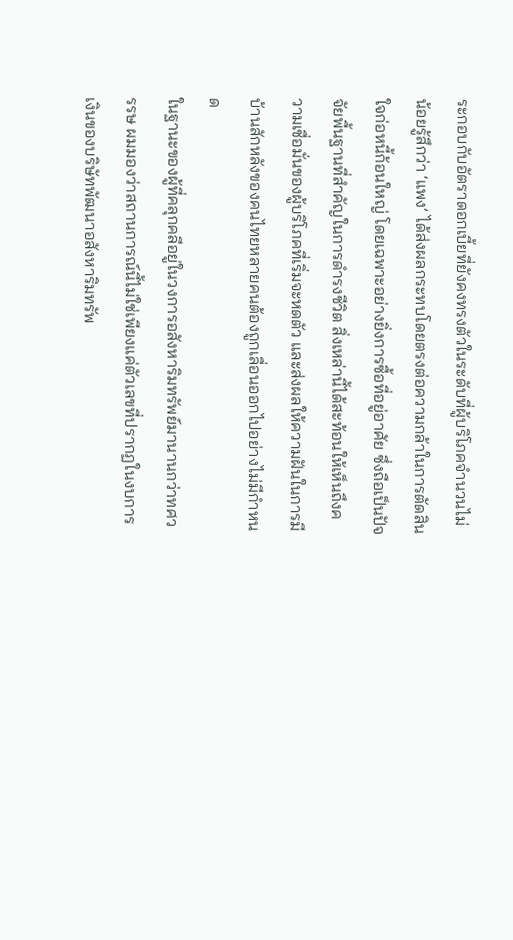ระกอบกับอัตราดอกเบี้ยที่ยังคงทรงตัวในระดับที่ผู้บริโภคจำนวนไม่น้อยรู้สึกว่า ‘แพง’ ได้ส่งผลกระทบโดยตรงต่อความกล้าในการตัดสินใจก่อหนี้ก้อนใหญ่ โดยเฉพาะอย่างยิ่งการซื้อที่อยู่อาศัย ซึ่งถือเป็นปัจจัยพื้นฐานที่สำคัญในการดำรงชีวิต สิ่งเหล่านี้ได้สะท้อนให้เห็นถึงความเชื่อมั่นของผู้บริโภคที่เริ่มจะหดตัว และส่งผลให้ความฝันในการมีบ้านสักหลังของคนไทยหลายคนต้องถูกเลื่อนออกไปอย่างไม่มีกำหนด
ในฐานะของผู้ที่คลุกคลีอยู่ในวงการอสังหาริมทรัพย์มานานกว่าทศวรรษ ผมมองว่าสถานการณ์นี้ไม่ใช่เพียงแค่ตัวเลขที่ปรากฏในงบการเงินของบริษัทพัฒนาอสังหาริมทรัพ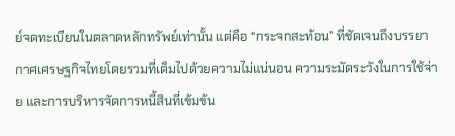ย์จดทะเบียนในตลาดหลักทรัพย์เท่านั้น แต่คือ “กระจกสะท้อน” ที่ชัดเจนถึงบรรยากาศเศรษฐกิจไทยโดยรวมที่เต็มไปด้วยความไม่แน่นอน ความระมัดระวังในการใช้จ่าย และการบริหารจัดการหนี้สินที่เข้มข้น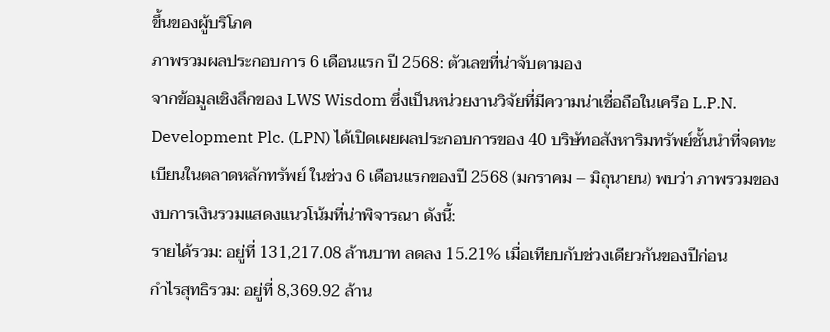ขึ้นของผู้บริโภค
ภาพรวมผลประกอบการ 6 เดือนแรก ปี 2568: ตัวเลขที่น่าจับตามอง
จากข้อมูลเชิงลึกของ LWS Wisdom ซึ่งเป็นหน่วยงานวิจัยที่มีความน่าเชื่อถือในเครือ L.P.N. Development Plc. (LPN) ได้เปิดเผยผลประกอบการของ 40 บริษัทอสังหาริมทรัพย์ชั้นนำที่จดทะเบียนในตลาดหลักทรัพย์ ในช่วง 6 เดือนแรกของปี 2568 (มกราคม – มิถุนายน) พบว่า ภาพรวมของงบการเงินรวมแสดงแนวโน้มที่น่าพิจารณา ดังนี้:
รายได้รวม: อยู่ที่ 131,217.08 ล้านบาท ลดลง 15.21% เมื่อเทียบกับช่วงเดียวกันของปีก่อน
กำไรสุทธิรวม: อยู่ที่ 8,369.92 ล้าน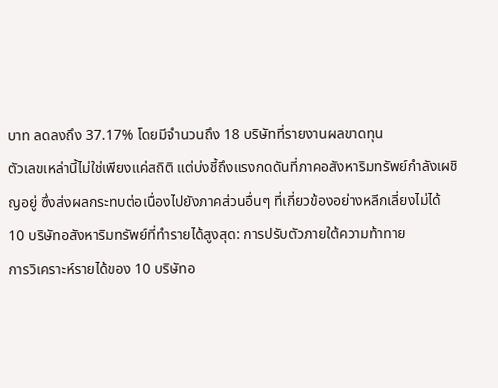บาท ลดลงถึง 37.17% โดยมีจำนวนถึง 18 บริษัทที่รายงานผลขาดทุน
ตัวเลขเหล่านี้ไม่ใช่เพียงแค่สถิติ แต่บ่งชี้ถึงแรงกดดันที่ภาคอสังหาริมทรัพย์กำลังเผชิญอยู่ ซึ่งส่งผลกระทบต่อเนื่องไปยังภาคส่วนอื่นๆ ที่เกี่ยวข้องอย่างหลีกเลี่ยงไม่ได้
10 บริษัทอสังหาริมทรัพย์ที่ทำรายได้สูงสุด: การปรับตัวภายใต้ความท้าทาย
การวิเคราะห์รายได้ของ 10 บริษัทอ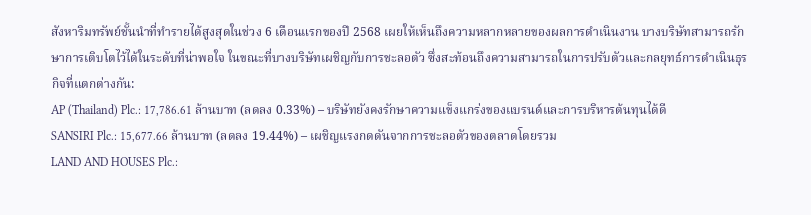สังหาริมทรัพย์ชั้นนำที่ทำรายได้สูงสุดในช่วง 6 เดือนแรกของปี 2568 เผยให้เห็นถึงความหลากหลายของผลการดำเนินงาน บางบริษัทสามารถรักษาการเติบโตไว้ได้ในระดับที่น่าพอใจ ในขณะที่บางบริษัทเผชิญกับการชะลอตัว ซึ่งสะท้อนถึงความสามารถในการปรับตัวและกลยุทธ์การดำเนินธุรกิจที่แตกต่างกัน:
AP (Thailand) Plc.: 17,786.61 ล้านบาท (ลดลง 0.33%) – บริษัทยังคงรักษาความแข็งแกร่งของแบรนด์และการบริหารต้นทุนได้ดี
SANSIRI Plc.: 15,677.66 ล้านบาท (ลดลง 19.44%) – เผชิญแรงกดดันจากการชะลอตัวของตลาดโดยรวม
LAND AND HOUSES Plc.: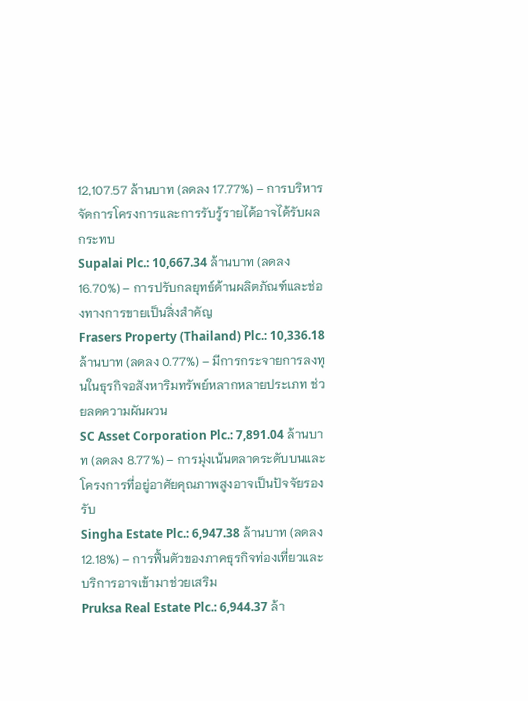12,107.57 ล้านบาท (ลดลง 17.77%) – การบริหารจัดการโครงการและการรับรู้รายได้อาจได้รับผลกระทบ
Supalai Plc.: 10,667.34 ล้านบาท (ลดลง 16.70%) – การปรับกลยุทธ์ด้านผลิตภัณฑ์และช่องทางการขายเป็นสิ่งสำคัญ
Frasers Property (Thailand) Plc.: 10,336.18 ล้านบาท (ลดลง 0.77%) – มีการกระจายการลงทุนในธุรกิจอสังหาริมทรัพย์หลากหลายประเภท ช่วยลดความผันผวน
SC Asset Corporation Plc.: 7,891.04 ล้านบาท (ลดลง 8.77%) – การมุ่งเน้นตลาดระดับบนและโครงการที่อยู่อาศัยคุณภาพสูงอาจเป็นปัจจัยรองรับ
Singha Estate Plc.: 6,947.38 ล้านบาท (ลดลง 12.18%) – การฟื้นตัวของภาคธุรกิจท่องเที่ยวและบริการอาจเข้ามาช่วยเสริม
Pruksa Real Estate Plc.: 6,944.37 ล้า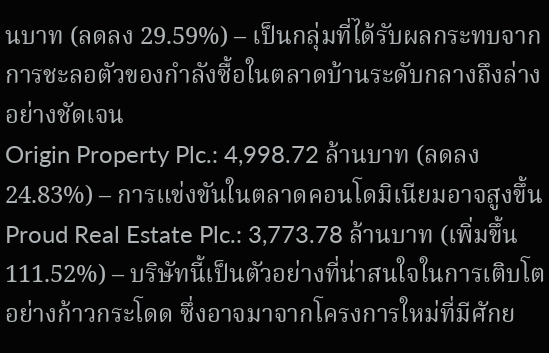นบาท (ลดลง 29.59%) – เป็นกลุ่มที่ได้รับผลกระทบจากการชะลอตัวของกำลังซื้อในตลาดบ้านระดับกลางถึงล่างอย่างชัดเจน
Origin Property Plc.: 4,998.72 ล้านบาท (ลดลง 24.83%) – การแข่งขันในตลาดคอนโดมิเนียมอาจสูงขึ้น
Proud Real Estate Plc.: 3,773.78 ล้านบาท (เพิ่มขึ้น 111.52%) – บริษัทนี้เป็นตัวอย่างที่น่าสนใจในการเติบโตอย่างก้าวกระโดด ซึ่งอาจมาจากโครงการใหม่ที่มีศักย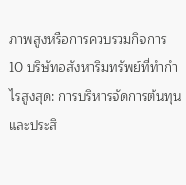ภาพสูงหรือการควบรวมกิจการ
10 บริษัทอสังหาริมทรัพย์ที่ทำกำไรสูงสุด: การบริหารจัดการต้นทุนและประสิ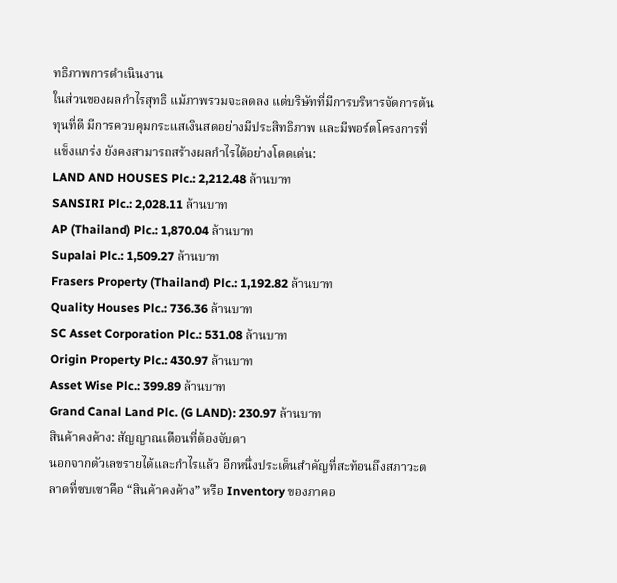ทธิภาพการดำเนินงาน
ในส่วนของผลกำไรสุทธิ แม้ภาพรวมจะลดลง แต่บริษัทที่มีการบริหารจัดการต้นทุนที่ดี มีการควบคุมกระแสเงินสดอย่างมีประสิทธิภาพ และมีพอร์ตโครงการที่แข็งแกร่ง ยังคงสามารถสร้างผลกำไรได้อย่างโดดเด่น:
LAND AND HOUSES Plc.: 2,212.48 ล้านบาท
SANSIRI Plc.: 2,028.11 ล้านบาท
AP (Thailand) Plc.: 1,870.04 ล้านบาท
Supalai Plc.: 1,509.27 ล้านบาท
Frasers Property (Thailand) Plc.: 1,192.82 ล้านบาท
Quality Houses Plc.: 736.36 ล้านบาท
SC Asset Corporation Plc.: 531.08 ล้านบาท
Origin Property Plc.: 430.97 ล้านบาท
Asset Wise Plc.: 399.89 ล้านบาท
Grand Canal Land Plc. (G LAND): 230.97 ล้านบาท
สินค้าคงค้าง: สัญญาณเตือนที่ต้องจับตา
นอกจากตัวเลขรายได้และกำไรแล้ว อีกหนึ่งประเด็นสำคัญที่สะท้อนถึงสภาวะตลาดที่ซบเซาคือ “สินค้าคงค้าง” หรือ Inventory ของภาคอ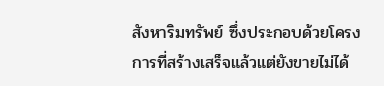สังหาริมทรัพย์ ซึ่งประกอบด้วยโครงการที่สร้างเสร็จแล้วแต่ยังขายไม่ได้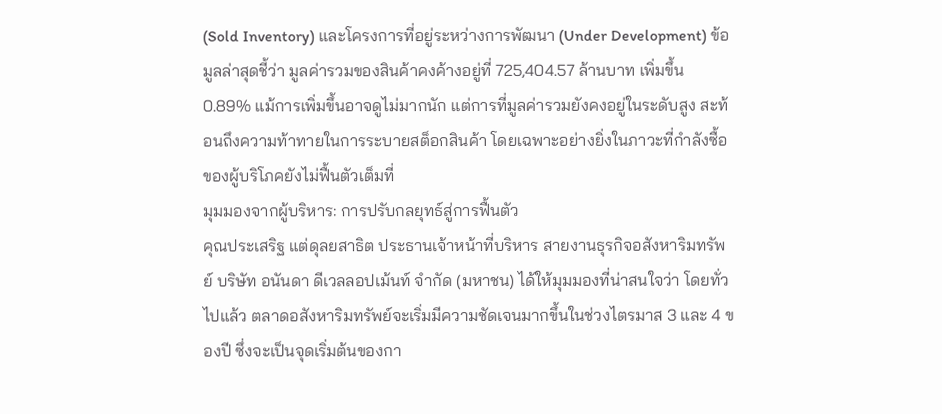(Sold Inventory) และโครงการที่อยู่ระหว่างการพัฒนา (Under Development) ข้อมูลล่าสุดชี้ว่า มูลค่ารวมของสินค้าคงค้างอยู่ที่ 725,404.57 ล้านบาท เพิ่มขึ้น 0.89% แม้การเพิ่มขึ้นอาจดูไม่มากนัก แต่การที่มูลค่ารวมยังคงอยู่ในระดับสูง สะท้อนถึงความท้าทายในการระบายสต็อกสินค้า โดยเฉพาะอย่างยิ่งในภาวะที่กำลังซื้อของผู้บริโภคยังไม่ฟื้นตัวเต็มที่
มุมมองจากผู้บริหาร: การปรับกลยุทธ์สู่การฟื้นตัว
คุณประเสริฐ แต่ดุลยสาธิต ประธานเจ้าหน้าที่บริหาร สายงานธุรกิจอสังหาริมทรัพย์ บริษัท อนันดา ดีเวลลอปเม้นท์ จำกัด (มหาชน) ได้ให้มุมมองที่น่าสนใจว่า โดยทั่วไปแล้ว ตลาดอสังหาริมทรัพย์จะเริ่มมีความชัดเจนมากขึ้นในช่วงไตรมาส 3 และ 4 ของปี ซึ่งจะเป็นจุดเริ่มต้นของกา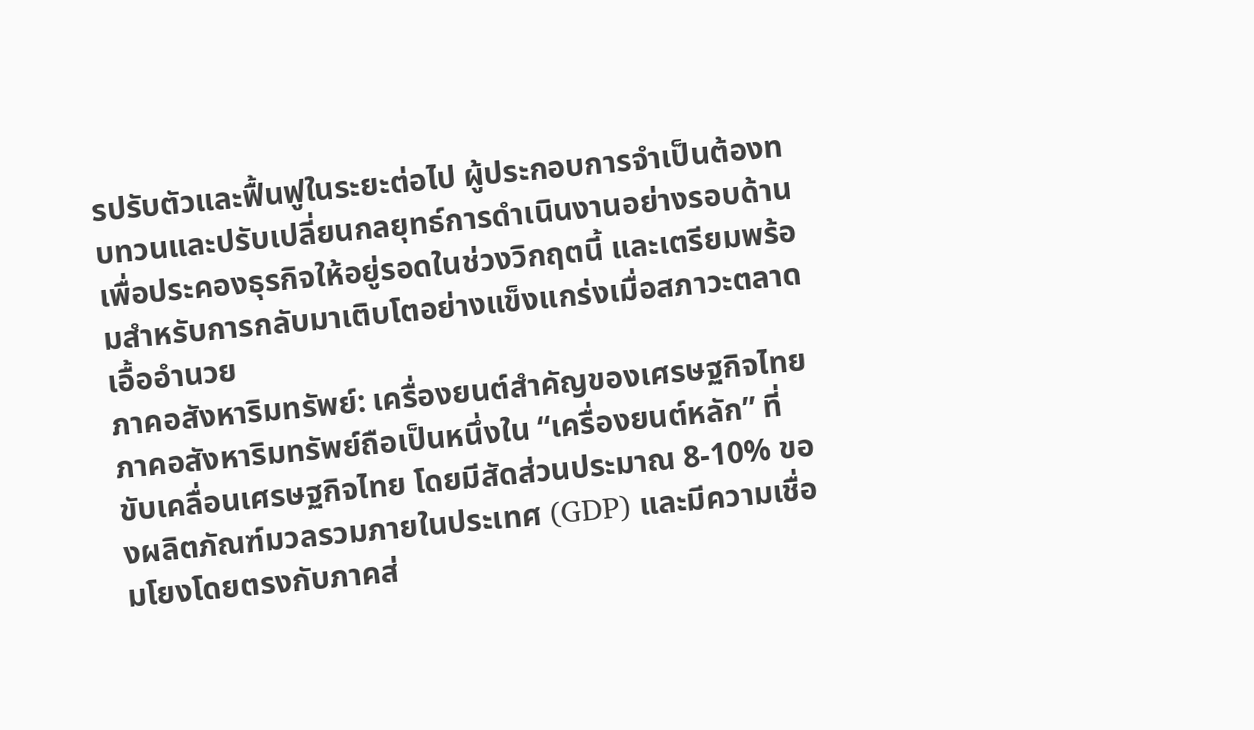รปรับตัวและฟื้นฟูในระยะต่อไป ผู้ประกอบการจำเป็นต้องทบทวนและปรับเปลี่ยนกลยุทธ์การดำเนินงานอย่างรอบด้าน เพื่อประคองธุรกิจให้อยู่รอดในช่วงวิกฤตนี้ และเตรียมพร้อมสำหรับการกลับมาเติบโตอย่างแข็งแกร่งเมื่อสภาวะตลาดเอื้ออำนวย
ภาคอสังหาริมทรัพย์: เครื่องยนต์สำคัญของเศรษฐกิจไทย
ภาคอสังหาริมทรัพย์ถือเป็นหนึ่งใน “เครื่องยนต์หลัก” ที่ขับเคลื่อนเศรษฐกิจไทย โดยมีสัดส่วนประมาณ 8-10% ของผลิตภัณฑ์มวลรวมภายในประเทศ (GDP) และมีความเชื่อมโยงโดยตรงกับภาคส่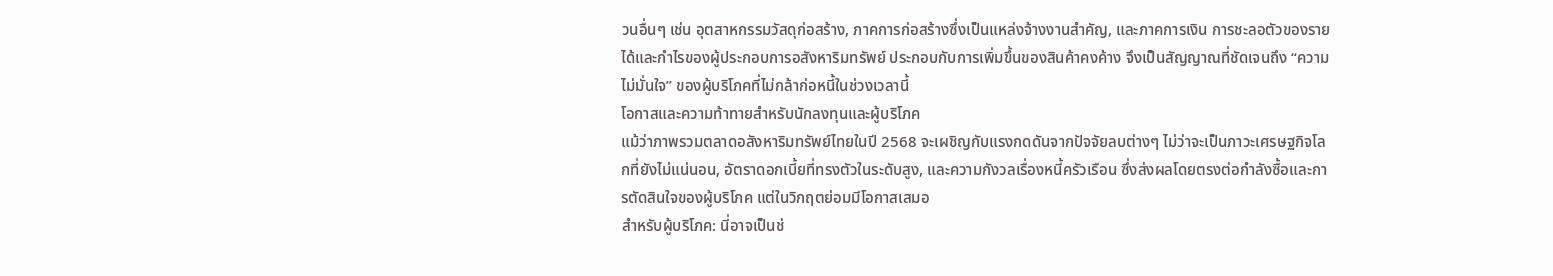วนอื่นๆ เช่น อุตสาหกรรมวัสดุก่อสร้าง, ภาคการก่อสร้างซึ่งเป็นแหล่งจ้างงานสำคัญ, และภาคการเงิน การชะลอตัวของรายได้และกำไรของผู้ประกอบการอสังหาริมทรัพย์ ประกอบกับการเพิ่มขึ้นของสินค้าคงค้าง จึงเป็นสัญญาณที่ชัดเจนถึง “ความไม่มั่นใจ” ของผู้บริโภคที่ไม่กล้าก่อหนี้ในช่วงเวลานี้
โอกาสและความท้าทายสำหรับนักลงทุนและผู้บริโภค
แม้ว่าภาพรวมตลาดอสังหาริมทรัพย์ไทยในปี 2568 จะเผชิญกับแรงกดดันจากปัจจัยลบต่างๆ ไม่ว่าจะเป็นภาวะเศรษฐกิจโลกที่ยังไม่แน่นอน, อัตราดอกเบี้ยที่ทรงตัวในระดับสูง, และความกังวลเรื่องหนี้ครัวเรือน ซึ่งส่งผลโดยตรงต่อกำลังซื้อและการตัดสินใจของผู้บริโภค แต่ในวิกฤตย่อมมีโอกาสเสมอ
สำหรับผู้บริโภค: นี่อาจเป็นช่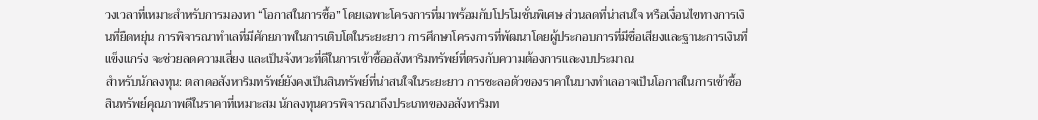วงเวลาที่เหมาะสำหรับการมองหา “โอกาสในการซื้อ” โดยเฉพาะโครงการที่มาพร้อมกับโปรโมชั่นพิเศษ ส่วนลดที่น่าสนใจ หรือเงื่อนไขทางการเงินที่ยืดหยุ่น การพิจารณาทำเลที่มีศักยภาพในการเติบโตในระยะยาว การศึกษาโครงการที่พัฒนาโดยผู้ประกอบการที่มีชื่อเสียงและฐานะการเงินที่แข็งแกร่ง จะช่วยลดความเสี่ยง และเป็นจังหวะที่ดีในการเข้าซื้ออสังหาริมทรัพย์ที่ตรงกับความต้องการและงบประมาณ
สำหรับนักลงทุน: ตลาดอสังหาริมทรัพย์ยังคงเป็นสินทรัพย์ที่น่าสนใจในระยะยาว การชะลอตัวของราคาในบางทำเลอาจเป็นโอกาสในการเข้าซื้อสินทรัพย์คุณภาพดีในราคาที่เหมาะสม นักลงทุนควรพิจารณาถึงประเภทของอสังหาริมท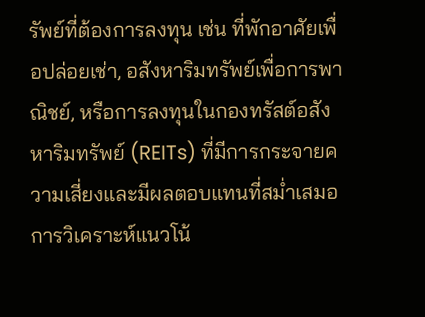รัพย์ที่ต้องการลงทุน เช่น ที่พักอาศัยเพื่อปล่อยเช่า, อสังหาริมทรัพย์เพื่อการพาณิชย์, หรือการลงทุนในกองทรัสต์อสังหาริมทรัพย์ (REITs) ที่มีการกระจายความเสี่ยงและมีผลตอบแทนที่สม่ำเสมอ การวิเคราะห์แนวโน้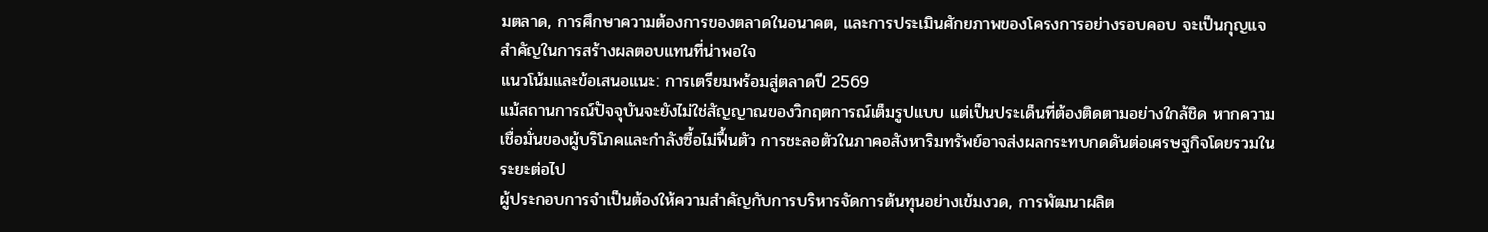มตลาด, การศึกษาความต้องการของตลาดในอนาคต, และการประเมินศักยภาพของโครงการอย่างรอบคอบ จะเป็นกุญแจสำคัญในการสร้างผลตอบแทนที่น่าพอใจ
แนวโน้มและข้อเสนอแนะ: การเตรียมพร้อมสู่ตลาดปี 2569
แม้สถานการณ์ปัจจุบันจะยังไม่ใช่สัญญาณของวิกฤตการณ์เต็มรูปแบบ แต่เป็นประเด็นที่ต้องติดตามอย่างใกล้ชิด หากความเชื่อมั่นของผู้บริโภคและกำลังซื้อไม่ฟื้นตัว การชะลอตัวในภาคอสังหาริมทรัพย์อาจส่งผลกระทบกดดันต่อเศรษฐกิจโดยรวมในระยะต่อไป
ผู้ประกอบการจำเป็นต้องให้ความสำคัญกับการบริหารจัดการต้นทุนอย่างเข้มงวด, การพัฒนาผลิต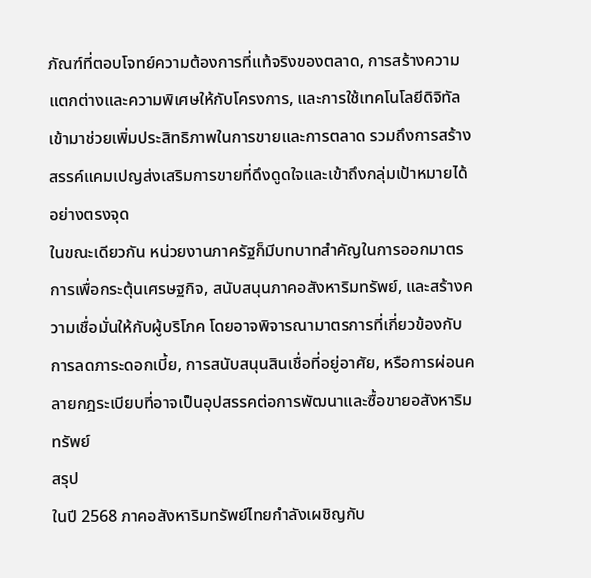ภัณฑ์ที่ตอบโจทย์ความต้องการที่แท้จริงของตลาด, การสร้างความแตกต่างและความพิเศษให้กับโครงการ, และการใช้เทคโนโลยีดิจิทัลเข้ามาช่วยเพิ่มประสิทธิภาพในการขายและการตลาด รวมถึงการสร้างสรรค์แคมเปญส่งเสริมการขายที่ดึงดูดใจและเข้าถึงกลุ่มเป้าหมายได้อย่างตรงจุด
ในขณะเดียวกัน หน่วยงานภาครัฐก็มีบทบาทสำคัญในการออกมาตรการเพื่อกระตุ้นเศรษฐกิจ, สนับสนุนภาคอสังหาริมทรัพย์, และสร้างความเชื่อมั่นให้กับผู้บริโภค โดยอาจพิจารณามาตรการที่เกี่ยวข้องกับการลดภาระดอกเบี้ย, การสนับสนุนสินเชื่อที่อยู่อาศัย, หรือการผ่อนคลายกฎระเบียบที่อาจเป็นอุปสรรคต่อการพัฒนาและซื้อขายอสังหาริมทรัพย์
สรุป
ในปี 2568 ภาคอสังหาริมทรัพย์ไทยกำลังเผชิญกับ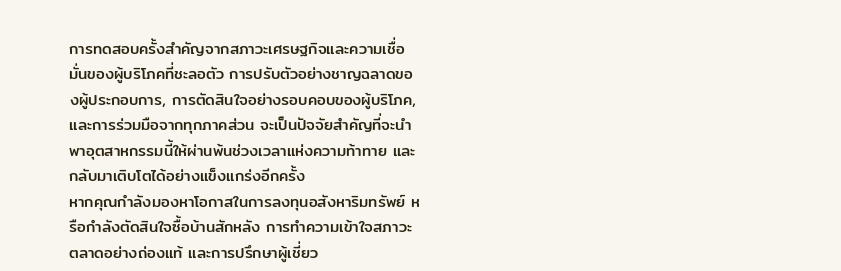การทดสอบครั้งสำคัญจากสภาวะเศรษฐกิจและความเชื่อมั่นของผู้บริโภคที่ชะลอตัว การปรับตัวอย่างชาญฉลาดของผู้ประกอบการ, การตัดสินใจอย่างรอบคอบของผู้บริโภค, และการร่วมมือจากทุกภาคส่วน จะเป็นปัจจัยสำคัญที่จะนำพาอุตสาหกรรมนี้ให้ผ่านพ้นช่วงเวลาแห่งความท้าทาย และกลับมาเติบโตได้อย่างแข็งแกร่งอีกครั้ง
หากคุณกำลังมองหาโอกาสในการลงทุนอสังหาริมทรัพย์ หรือกำลังตัดสินใจซื้อบ้านสักหลัง การทำความเข้าใจสภาวะตลาดอย่างถ่องแท้ และการปรึกษาผู้เชี่ยว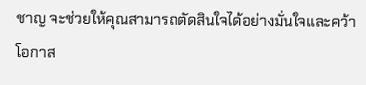ชาญ จะช่วยให้คุณสามารถตัดสินใจได้อย่างมั่นใจและคว้าโอกาส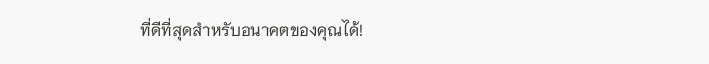ที่ดีที่สุดสำหรับอนาคตของคุณได้!